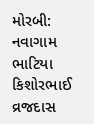મોરબી: નવાગામ ભાટિયા કિશોરભાઈ વ્રજદાસ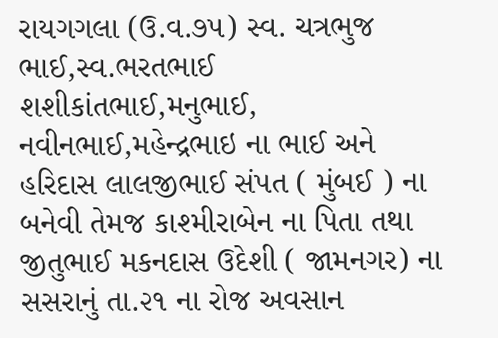રાયગગલા (ઉ.વ.૭૫) સ્વ. ચત્રભુજ ભાઈ,સ્વ.ભરતભાઈ શશીકાંતભાઈ,મનુભાઈ, નવીનભાઈ,મહેન્દ્રભાઇ ના ભાઈ અને હરિદાસ લાલજીભાઈ સંપત ( મુંબઈ ) ના બનેવી તેમજ કાશ્મીરાબેન ના પિતા તથા જીતુભાઈ મકનદાસ ઉદેશી ( જામનગર) ના સસરાનું તા.૨૧ ના રોજ અવસાન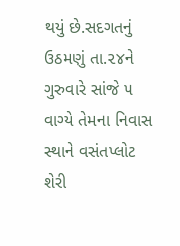થયું છે.સદગતનું ઉઠમણું તા.૨૪ને ગુરુવારે સાંજે ૫ વાગ્યે તેમના નિવાસ સ્થાને વસંતપ્લોટ શેરી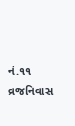નં.૧૧ વ્રજનિવાસ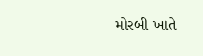મોરબી ખાતે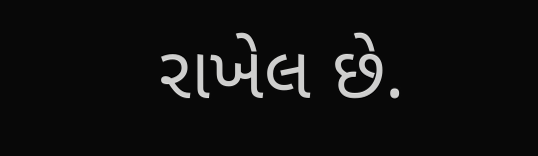રાખેલ છે.